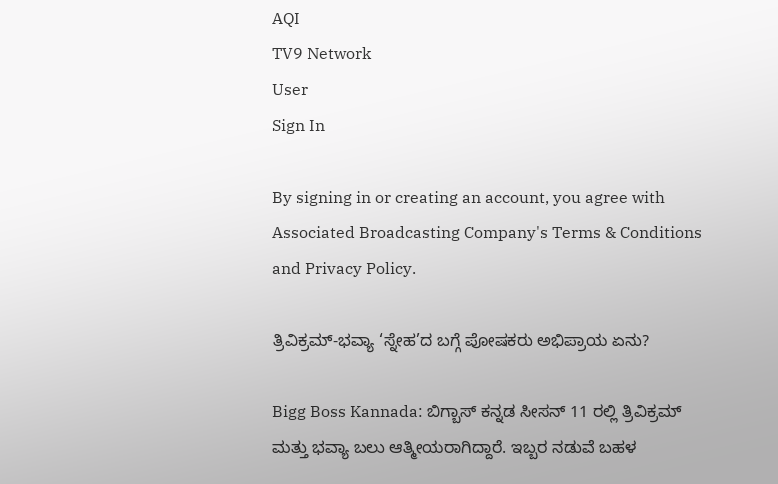AQI
TV9 Network
User
Sign In

By signing in or creating an account, you agree with Associated Broadcasting Company's Terms & Conditions and Privacy Policy.

ತ್ರಿವಿಕ್ರಮ್-ಭವ್ಯಾ ‘ಸ್ನೇಹ’ದ ಬಗ್ಗೆ ಪೋಷಕರು ಅಭಿಪ್ರಾಯ ಏನು?

Bigg Boss Kannada: ಬಿಗ್ಬಾಸ್ ಕನ್ನಡ ಸೀಸನ್ 11 ರಲ್ಲಿ ತ್ರಿವಿಕ್ರಮ್ ಮತ್ತು ಭವ್ಯಾ ಬಲು ಆತ್ಮೀಯರಾಗಿದ್ದಾರೆ. ಇಬ್ಬರ ನಡುವೆ ಬಹಳ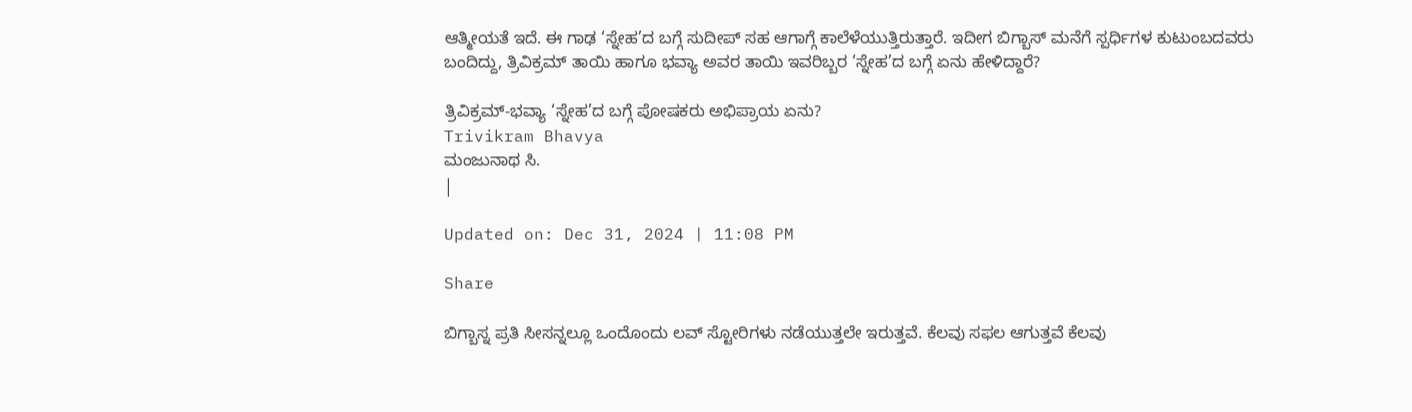ಆತ್ಮೀಯತೆ ಇದೆ. ಈ ಗಾಢ ‘ಸ್ನೇಹ’ದ ಬಗ್ಗೆ ಸುದೀಪ್ ಸಹ ಆಗಾಗ್ಗೆ ಕಾಲೆಳೆಯುತ್ತಿರುತ್ತಾರೆ. ಇದೀಗ ಬಿಗ್ಬಾಸ್ ಮನೆಗೆ ಸ್ಪರ್ಧಿಗಳ ಕುಟುಂಬದವರು ಬಂದಿದ್ದು, ತ್ರಿವಿಕ್ರಮ್ ತಾಯಿ ಹಾಗೂ ಭವ್ಯಾ ಅವರ ತಾಯಿ ಇವರಿಬ್ಬರ ‘ಸ್ನೇಹ’ದ ಬಗ್ಗೆ ಏನು ಹೇಳಿದ್ದಾರೆ?

ತ್ರಿವಿಕ್ರಮ್-ಭವ್ಯಾ ‘ಸ್ನೇಹ’ದ ಬಗ್ಗೆ ಪೋಷಕರು ಅಭಿಪ್ರಾಯ ಏನು?
Trivikram Bhavya
ಮಂಜುನಾಥ ಸಿ.
|

Updated on: Dec 31, 2024 | 11:08 PM

Share

ಬಿಗ್ಬಾಸ್ನ ಪ್ರತಿ ಸೀಸನ್ನಲ್ಲೂ ಒಂದೊಂದು ಲವ್ ಸ್ಟೋರಿಗಳು ನಡೆಯುತ್ತಲೇ ಇರುತ್ತವೆ. ಕೆಲವು ಸಫಲ ಆಗುತ್ತವೆ ಕೆಲವು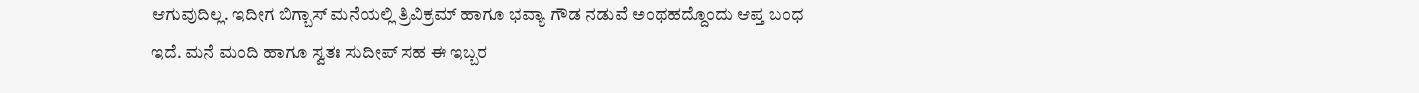ಆಗುವುದಿಲ್ಲ. ಇದೀಗ ಬಿಗ್ಬಾಸ್ ಮನೆಯಲ್ಲಿ ತ್ರಿವಿಕ್ರಮ್ ಹಾಗೂ ಭವ್ಯಾ ಗೌಡ ನಡುವೆ ಅಂಥಹದ್ದೊಂದು ಆಪ್ತ ಬಂಧ ಇದೆ. ಮನೆ ಮಂದಿ ಹಾಗೂ ಸ್ವತಃ ಸುದೀಪ್ ಸಹ ಈ ಇಬ್ಬರ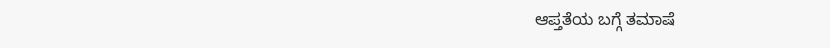ಆಪ್ತತೆಯ ಬಗ್ಗೆ ತಮಾಷೆ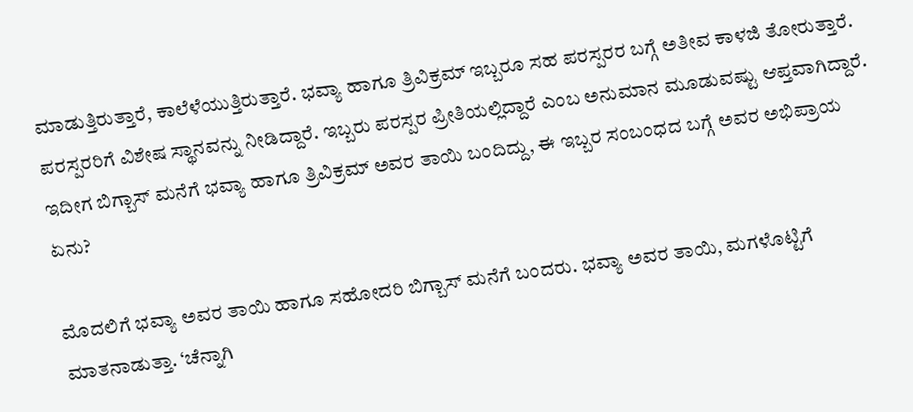ಮಾಡುತ್ತಿರುತ್ತಾರೆ, ಕಾಲೆಳೆಯುತ್ತಿರುತ್ತಾರೆ. ಭವ್ಯಾ ಹಾಗೂ ತ್ರಿವಿಕ್ರಮ್ ಇಬ್ಬರೂ ಸಹ ಪರಸ್ಪರರ ಬಗ್ಗೆ ಅತೀವ ಕಾಳಜಿ ತೋರುತ್ತಾರೆ. ಪರಸ್ಪರರಿಗೆ ವಿಶೇಷ ಸ್ಥಾನವನ್ನು ನೀಡಿದ್ದಾರೆ. ಇಬ್ಬರು ಪರಸ್ಪರ ಪ್ರೀತಿಯಲ್ಲಿದ್ದಾರೆ ಎಂಬ ಅನುಮಾನ ಮೂಡುವಷ್ಟು ಆಪ್ತವಾಗಿದ್ದಾರೆ. ಇದೀಗ ಬಿಗ್ಬಾಸ್ ಮನೆಗೆ ಭವ್ಯಾ ಹಾಗೂ ತ್ರಿವಿಕ್ರಮ್ ಅವರ ತಾಯಿ ಬಂದಿದ್ದು, ಈ ಇಬ್ಬರ ಸಂಬಂಧದ ಬಗ್ಗೆ ಅವರ ಅಭಿಪ್ರಾಯ ಏನು?

ಮೊದಲಿಗೆ ಭವ್ಯಾ ಅವರ ತಾಯಿ ಹಾಗೂ ಸಹೋದರಿ ಬಿಗ್ಬಾಸ್ ಮನೆಗೆ ಬಂದರು. ಭವ್ಯಾ ಅವರ ತಾಯಿ, ಮಗಳೊಟ್ಟಿಗೆ ಮಾತನಾಡುತ್ತಾ. ‘ಚೆನ್ನಾಗಿ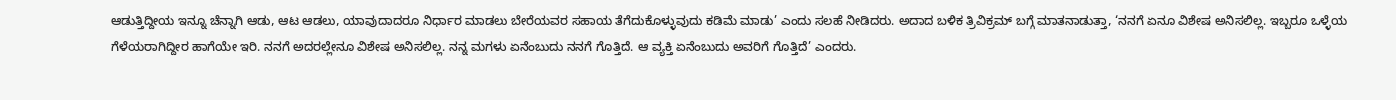ಆಡುತ್ತಿದ್ದೀಯ ಇನ್ನೂ ಚೆನ್ನಾಗಿ ಆಡು, ಆಟ ಆಡಲು, ಯಾವುದಾದರೂ ನಿರ್ಧಾರ ಮಾಡಲು ಬೇರೆಯವರ ಸಹಾಯ ತೆಗೆದುಕೊಳ್ಳುವುದು ಕಡಿಮೆ ಮಾಡು’ ಎಂದು ಸಲಹೆ ನೀಡಿದರು. ಅದಾದ ಬಳಿಕ ತ್ರಿವಿಕ್ರಮ್ ಬಗ್ಗೆ ಮಾತನಾಡುತ್ತಾ, ‘ನನಗೆ ಏನೂ ವಿಶೇಷ ಅನಿಸಲಿಲ್ಲ. ಇಬ್ಬರೂ ಒಳ್ಳೆಯ ಗೆಳೆಯರಾಗಿದ್ದೀರ ಹಾಗೆಯೇ ಇರಿ. ನನಗೆ ಅದರಲ್ಲೇನೂ ವಿಶೇಷ ಅನಿಸಲಿಲ್ಲ. ನನ್ನ ಮಗಳು ಏನೆಂಬುದು ನನಗೆ ಗೊತ್ತಿದೆ. ಆ ವ್ಯಕ್ತಿ ಏನೆಂಬುದು ಅವರಿಗೆ ಗೊತ್ತಿದೆ’ ಎಂದರು.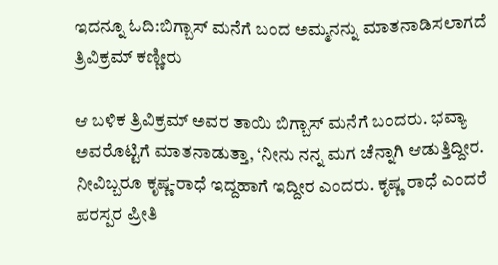ಇದನ್ನೂ ಓದಿ:ಬಿಗ್ಬಾಸ್ ಮನೆಗೆ ಬಂದ ಅಮ್ಮನನ್ನು ಮಾತನಾಡಿಸಲಾಗದೆ ತ್ರಿವಿಕ್ರಮ್ ಕಣ್ಣೀರು

ಆ ಬಳಿಕ ತ್ರಿವಿಕ್ರಮ್ ಅವರ ತಾಯಿ ಬಿಗ್ಬಾಸ್ ಮನೆಗೆ ಬಂದರು. ಭವ್ಯಾ ಅವರೊಟ್ಟಿಗೆ ಮಾತನಾಡುತ್ತಾ, ‘ನೀನು ನನ್ನ ಮಗ ಚೆನ್ನಾಗಿ ಆಡುತ್ತಿದ್ದೀರ. ನೀವಿಬ್ಬರೂ ಕೃಷ್ಣ-ರಾಧೆ ಇದ್ದಹಾಗೆ ಇದ್ದೀರ ಎಂದರು. ಕೃಷ್ಣ ರಾಧೆ ಎಂದರೆ ಪರಸ್ಪರ ಪ್ರೀತಿ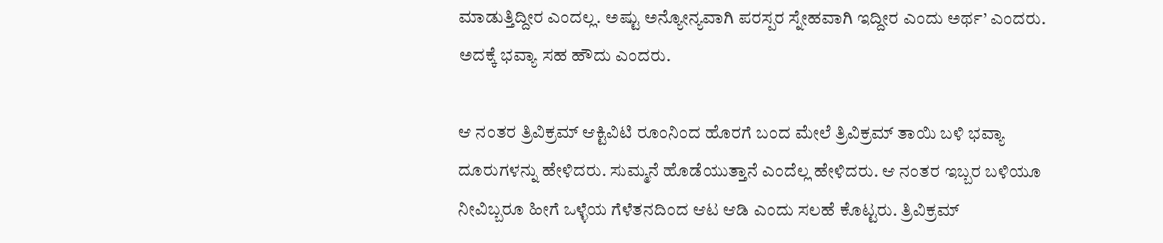ಮಾಡುತ್ತಿದ್ದೀರ ಎಂದಲ್ಲ. ಅಷ್ಟು ಅನ್ಯೋನ್ಯವಾಗಿ ಪರಸ್ಪರ ಸ್ನೇಹವಾಗಿ ಇದ್ದೀರ ಎಂದು ಅರ್ಥ’ ಎಂದರು. ಅದಕ್ಕೆ ಭವ್ಯಾ ಸಹ ಹೌದು ಎಂದರು.

ಆ ನಂತರ ತ್ರಿವಿಕ್ರಮ್ ಆಕ್ಟಿವಿಟಿ ರೂಂನಿಂದ ಹೊರಗೆ ಬಂದ ಮೇಲೆ ತ್ರಿವಿಕ್ರಮ್ ತಾಯಿ ಬಳಿ ಭವ್ಯಾ ದೂರುಗಳನ್ನು ಹೇಳಿದರು. ಸುಮ್ಮನೆ ಹೊಡೆಯುತ್ತಾನೆ ಎಂದೆಲ್ಲ ಹೇಳಿದರು. ಆ ನಂತರ ಇಬ್ಬರ ಬಳಿಯೂ ನೀವಿಬ್ಬರೂ ಹೀಗೆ ಒಳ್ಳೆಯ ಗೆಳೆತನದಿಂದ ಆಟ ಆಡಿ ಎಂದು ಸಲಹೆ ಕೊಟ್ಟರು. ತ್ರಿವಿಕ್ರಮ್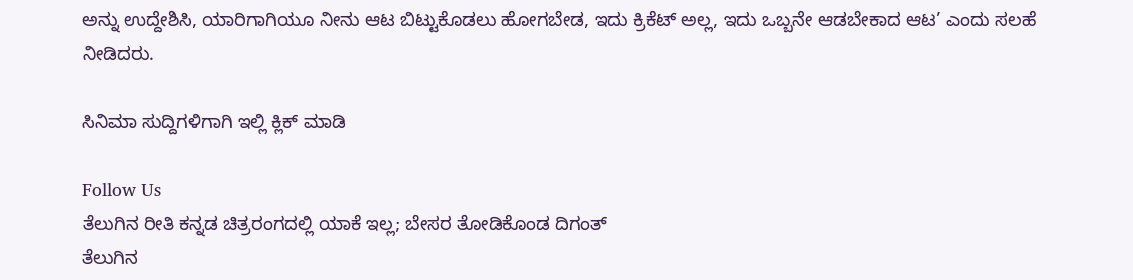ಅನ್ನು ಉದ್ದೇಶಿಸಿ, ಯಾರಿಗಾಗಿಯೂ ನೀನು ಆಟ ಬಿಟ್ಟುಕೊಡಲು ಹೋಗಬೇಡ, ಇದು ಕ್ರಿಕೆಟ್ ಅಲ್ಲ, ಇದು ಒಬ್ಬನೇ ಆಡಬೇಕಾದ ಆಟ’ ಎಂದು ಸಲಹೆ ನೀಡಿದರು.

ಸಿನಿಮಾ ಸುದ್ದಿಗಳಿಗಾಗಿ ಇಲ್ಲಿ ಕ್ಲಿಕ್ ಮಾಡಿ

Follow Us
ತೆಲುಗಿನ ರೀತಿ ಕನ್ನಡ ಚಿತ್ರರಂಗದಲ್ಲಿ ಯಾಕೆ ಇಲ್ಲ; ಬೇಸರ ತೋಡಿಕೊಂಡ ದಿಗಂತ್
ತೆಲುಗಿನ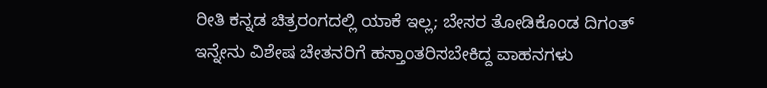ರೀತಿ ಕನ್ನಡ ಚಿತ್ರರಂಗದಲ್ಲಿ ಯಾಕೆ ಇಲ್ಲ; ಬೇಸರ ತೋಡಿಕೊಂಡ ದಿಗಂತ್
ಇನ್ನೇನು ವಿಶೇಷ ಚೇತನರಿಗೆ ಹಸ್ತಾಂತರಿಸಬೇಕಿದ್ದ ವಾಹನಗಳು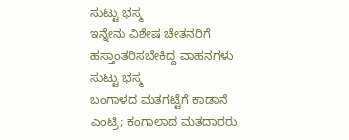ಸುಟ್ಟು ಭಸ್ಮ
ಇನ್ನೇನು ವಿಶೇಷ ಚೇತನರಿಗೆ ಹಸ್ತಾಂತರಿಸಬೇಕಿದ್ದ ವಾಹನಗಳು ಸುಟ್ಟು ಭಸ್ಮ
ಬಂಗಾಳದ ಮತಗಟ್ಟೆಗೆ ಕಾಡಾನೆ ಎಂಟ್ರಿ; ಕಂಗಾಲಾದ ಮತದಾರರು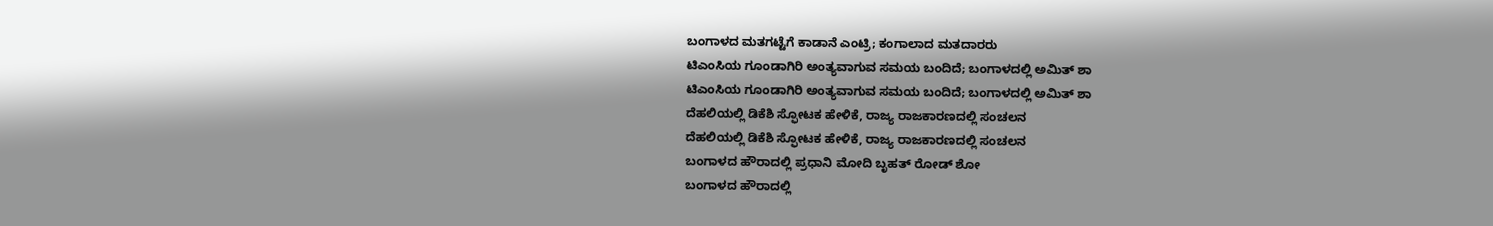ಬಂಗಾಳದ ಮತಗಟ್ಟೆಗೆ ಕಾಡಾನೆ ಎಂಟ್ರಿ; ಕಂಗಾಲಾದ ಮತದಾರರು
ಟಿಎಂಸಿಯ ಗೂಂಡಾಗಿರಿ ಅಂತ್ಯವಾಗುವ ಸಮಯ ಬಂದಿದೆ; ಬಂಗಾಳದಲ್ಲಿ ಅಮಿತ್ ಶಾ
ಟಿಎಂಸಿಯ ಗೂಂಡಾಗಿರಿ ಅಂತ್ಯವಾಗುವ ಸಮಯ ಬಂದಿದೆ; ಬಂಗಾಳದಲ್ಲಿ ಅಮಿತ್ ಶಾ
ದೆಹಲಿಯಲ್ಲಿ ಡಿಕೆಶಿ ಸ್ಫೋಟಕ ಹೇಳಿಕೆ, ರಾಜ್ಯ ರಾಜಕಾರಣದಲ್ಲಿ ಸಂಚಲನ
ದೆಹಲಿಯಲ್ಲಿ ಡಿಕೆಶಿ ಸ್ಫೋಟಕ ಹೇಳಿಕೆ, ರಾಜ್ಯ ರಾಜಕಾರಣದಲ್ಲಿ ಸಂಚಲನ
ಬಂಗಾಳದ ಹೌರಾದಲ್ಲಿ ಪ್ರಧಾನಿ ಮೋದಿ ಬೃಹತ್ ರೋಡ್ ಶೋ
ಬಂಗಾಳದ ಹೌರಾದಲ್ಲಿ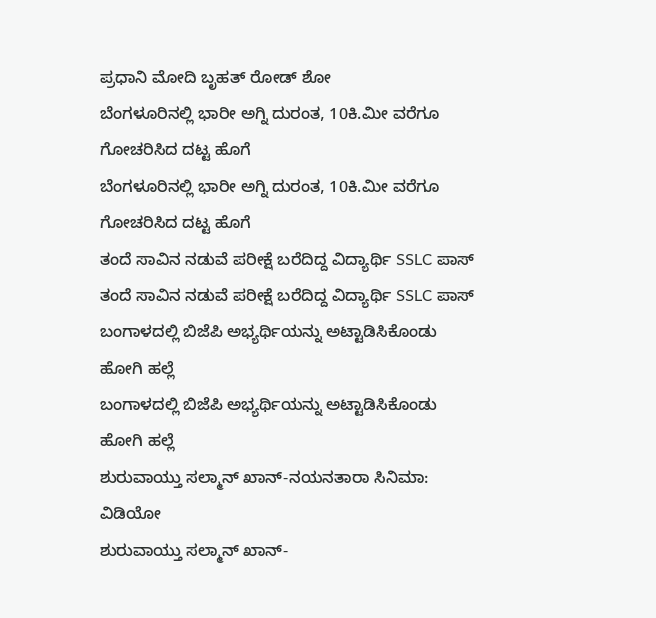ಪ್ರಧಾನಿ ಮೋದಿ ಬೃಹತ್ ರೋಡ್ ಶೋ
ಬೆಂಗಳೂರಿನಲ್ಲಿ ಭಾರೀ ಅಗ್ನಿ ದುರಂತ, 10ಕಿ.ಮೀ ವರೆಗೂ ಗೋಚರಿಸಿದ ದಟ್ಟ ಹೊಗೆ
ಬೆಂಗಳೂರಿನಲ್ಲಿ ಭಾರೀ ಅಗ್ನಿ ದುರಂತ, 10ಕಿ.ಮೀ ವರೆಗೂ ಗೋಚರಿಸಿದ ದಟ್ಟ ಹೊಗೆ
ತಂದೆ ಸಾವಿನ ನಡುವೆ ಪರೀಕ್ಷೆ ಬರೆದಿದ್ದ ವಿದ್ಯಾರ್ಥಿ SSLC ಪಾಸ್
ತಂದೆ ಸಾವಿನ ನಡುವೆ ಪರೀಕ್ಷೆ ಬರೆದಿದ್ದ ವಿದ್ಯಾರ್ಥಿ SSLC ಪಾಸ್
ಬಂಗಾಳದಲ್ಲಿ ಬಿಜೆಪಿ ಅಭ್ಯರ್ಥಿಯನ್ನು ಅಟ್ಟಾಡಿಸಿಕೊಂಡು ಹೋಗಿ ಹಲ್ಲೆ
ಬಂಗಾಳದಲ್ಲಿ ಬಿಜೆಪಿ ಅಭ್ಯರ್ಥಿಯನ್ನು ಅಟ್ಟಾಡಿಸಿಕೊಂಡು ಹೋಗಿ ಹಲ್ಲೆ
ಶುರುವಾಯ್ತು ಸಲ್ಮಾನ್ ಖಾನ್-ನಯನತಾರಾ ಸಿನಿಮಾ: ವಿಡಿಯೋ
ಶುರುವಾಯ್ತು ಸಲ್ಮಾನ್ ಖಾನ್-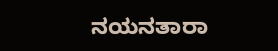ನಯನತಾರಾ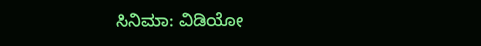ಸಿನಿಮಾ: ವಿಡಿಯೋ